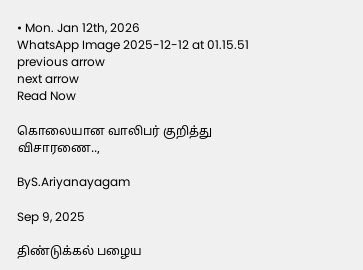• Mon. Jan 12th, 2026
WhatsApp Image 2025-12-12 at 01.15.51
previous arrow
next arrow
Read Now

கொலையான வாலிபர் குறித்து விசாரணை..,

ByS.Ariyanayagam

Sep 9, 2025

திண்டுக்கல் பழைய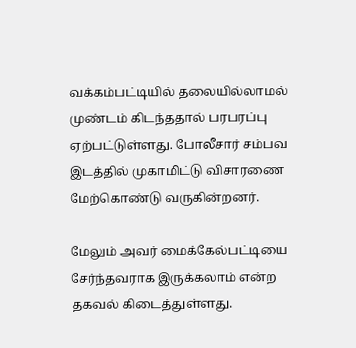வக்கம்பட்டியில் தலையில்லாமல் முண்டம் கிடந்ததால் பரபரப்பு ஏற்பட்டுள்ளது. போலீசார் சம்பவ இடத்தில் முகாமிட்டு விசாரணை மேற்கொண்டு வருகின்றனர்.

மேலும் அவர் மைக்கேல்பட்டியை சேர்ந்தவராக இருக்கலாம் என்ற தகவல் கிடைத்துள்ளது.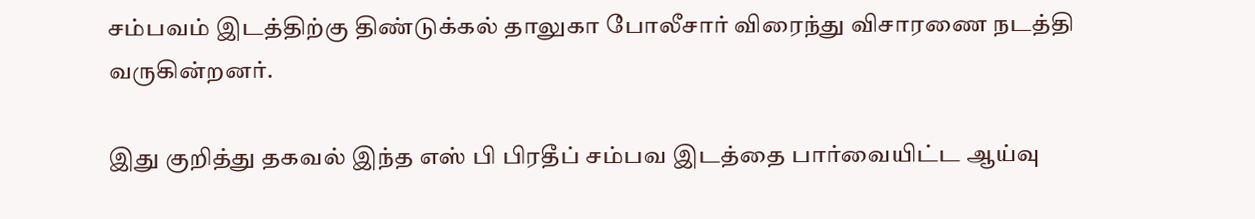சம்பவம் இடத்திற்கு திண்டுக்கல் தாலுகா போலீசார் விரைந்து விசாரணை நடத்தி வருகின்றனர்.

இது குறித்து தகவல் இந்த எஸ் பி பிரதீப் சம்பவ இடத்தை பார்வையிட்ட ஆய்வு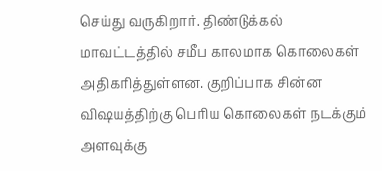செய்து வருகிறார். திண்டுக்கல் மாவட்டத்தில் சமீப காலமாக கொலைகள் அதிகரித்துள்ளன. குறிப்பாக சின்ன விஷயத்திற்கு பெரிய கொலைகள் நடக்கும் அளவுக்கு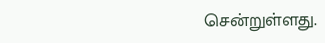சென்றுள்ளது.